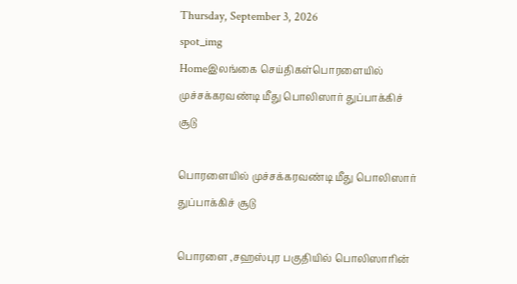Thursday, September 3, 2026
spot_img
Homeஇலங்கை செய்திகள்பொரளையில் முச்சக்கரவண்டி மீது பொலிஸார் துப்பாக்கிச் சூடு

பொரளையில் முச்சக்கரவண்டி மீது பொலிஸார் துப்பாக்கிச் சூடு

பொரளை ,சஹஸ்புர பகுதியில் பொலிஸாரின்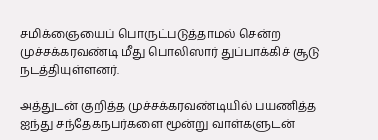சமிக்ஞையைப் பொருட்படுத்தாமல் சென்ற முச்சக்கரவண்டி மீது பொலிஸார் துப்பாக்கிச் சூடு நடத்தியுள்ளனர்.

அத்துடன் குறித்த முச்சக்கரவண்டியில் பயணித்த ஐந்து சந்தேகநபர்களை மூன்று வாள்களுடன்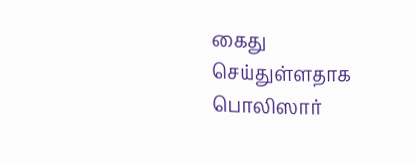கைது செய்துள்ளதாக பொலிஸார்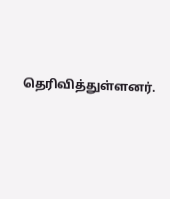தெரிவித்துள்ளனர்.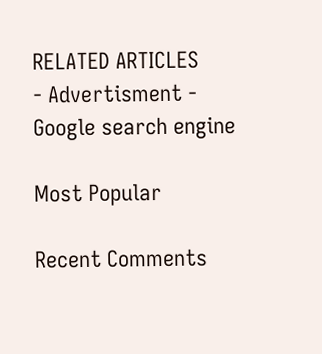RELATED ARTICLES
- Advertisment -
Google search engine

Most Popular

Recent Comments